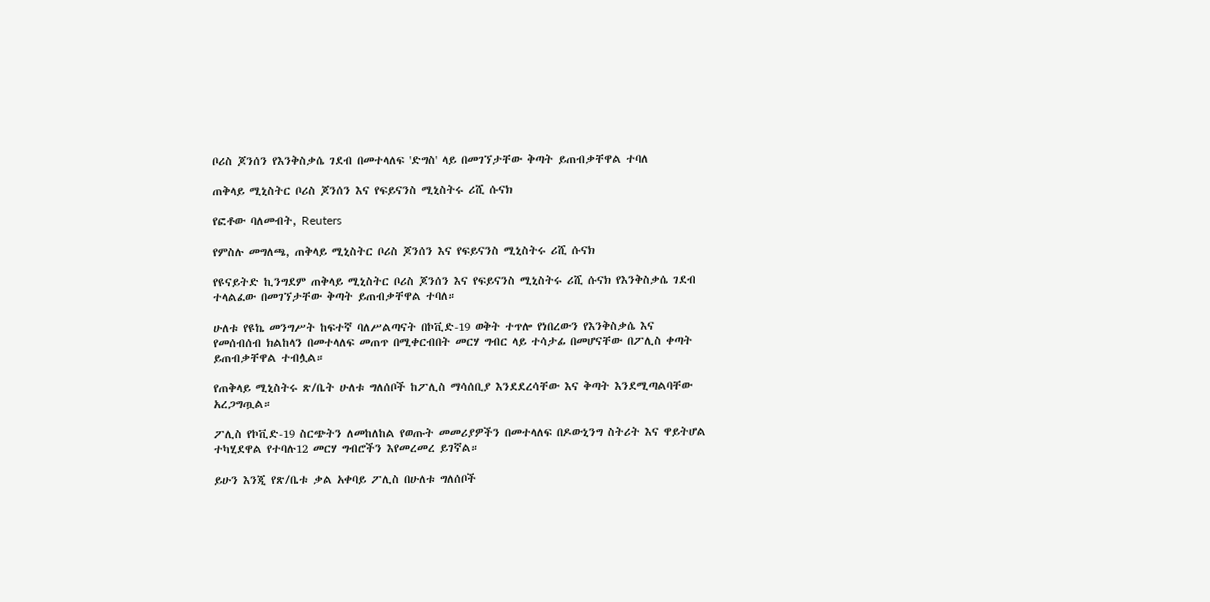ቦሪስ ጆንሰን የእንቅስቃሴ ገደብ በመተላለፍ 'ድግስ' ላይ በመገኘታቸው ቅጣት ይጠብቃቸዋል ተባለ

ጠቅላይ ሚኒስትር ቦሪስ ጆንሰን እና የፍይናንስ ሚኒስትሩ ሪሺ ሱናክ

የፎቶው ባለመብት, Reuters

የምስሉ መግለጫ, ጠቅላይ ሚኒስትር ቦሪስ ጆንሰን እና የፍይናንስ ሚኒስትሩ ሪሺ ሱናክ

የዩናይትድ ኪንግደም ጠቅላይ ሚኒስትር ቦሪስ ጆንሰን እና የፍይናንስ ሚኒስትሩ ሪሺ ሱናክ የእንቅስቃሴ ገደብ ተላልፈው በመገኘታቸው ቅጣት ይጠብቃቸዋል ተባለ።

ሁለቱ የዩኬ መንግሥት ከፍተኛ ባለሥልጣናት በኮቪድ-19 ወቅት ተጥሎ የነበረውን የእንቅስቃሴ እና የመሰብሰብ ክልከላን በመተላለፍ መጠጥ በሚቀርብበት መርሃ ግብር ላይ ተሳታፊ በመሆናቸው በፖሊስ ቀጣት ይጠብቃቸዋል ተብሏል።

የጠቅላይ ሚኒስትሩ ጽ/ቤት ሁለቱ ግለሰቦች ከፖሊስ ማሳሰቢያ እንደደረሳቸው እና ቅጣት እንደሚጣልባቸው አረጋግጧል።

ፖሊስ የኮቪድ-19 ስርጭትን ለመከለከል የወጡት መመሪያዎችን በመተላለፍ በዶውኒንግ ስትሪት እና ዋይትሆል ተካሂደዋል የተባሉ12 መርሃ ግብሮችን እየመረመረ ይገኛል።

ይሁን እንጂ የጽ/ቤቱ ቃል አቀባይ ፖሊስ በሁለቱ ግለሰቦች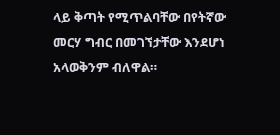ላይ ቅጣት የሚጥልባቸው በየትኛው መርሃ ግብር በመገኘታቸው እንደሆነ አላወቅንም ብለዋል።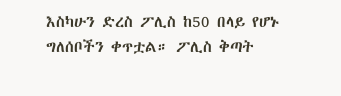እስካሁን ድረስ ፖሊስ ከ50 በላይ የሆኑ ግለሰቦችን ቀጥቷል። ፖሊስ ቅጣት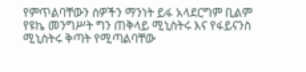የምጥልባቸውን ሰዎችን ማንነት ይፋ አላደርግም ቢልም የዩኬ መንግሥት ግን ጠቅላይ ሚኒስትሩ እና የፋይናንስ ሚኒስትሩ ቅጣት የሚጣልባቸው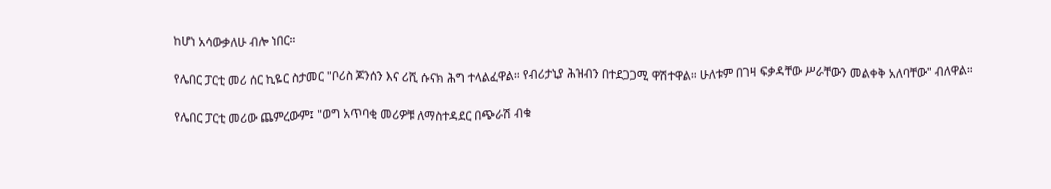ከሆነ አሳውቃለሁ ብሎ ነበር።

የሌበር ፓርቲ መሪ ሰር ኪዬር ስታመር "ቦሪስ ጆንሰን እና ሪሺ ሱናክ ሕግ ተላልፈዋል። የብሪታኒያ ሕዝብን በተደጋጋሚ ዋሽተዋል። ሁለቱም በገዛ ፍቃዳቸው ሥራቸውን መልቀቅ አለባቸው" ብለዋል።

የሌበር ፓርቲ መሪው ጨምረውም፤ "ወግ አጥባቂ መሪዎቹ ለማስተዳደር በጭራሽ ብቁ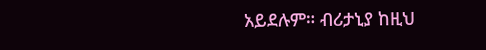አይደሉም። ብሪታኒያ ከዚህ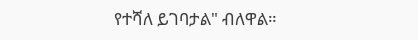የተሻለ ይገባታል" ብለዋል።